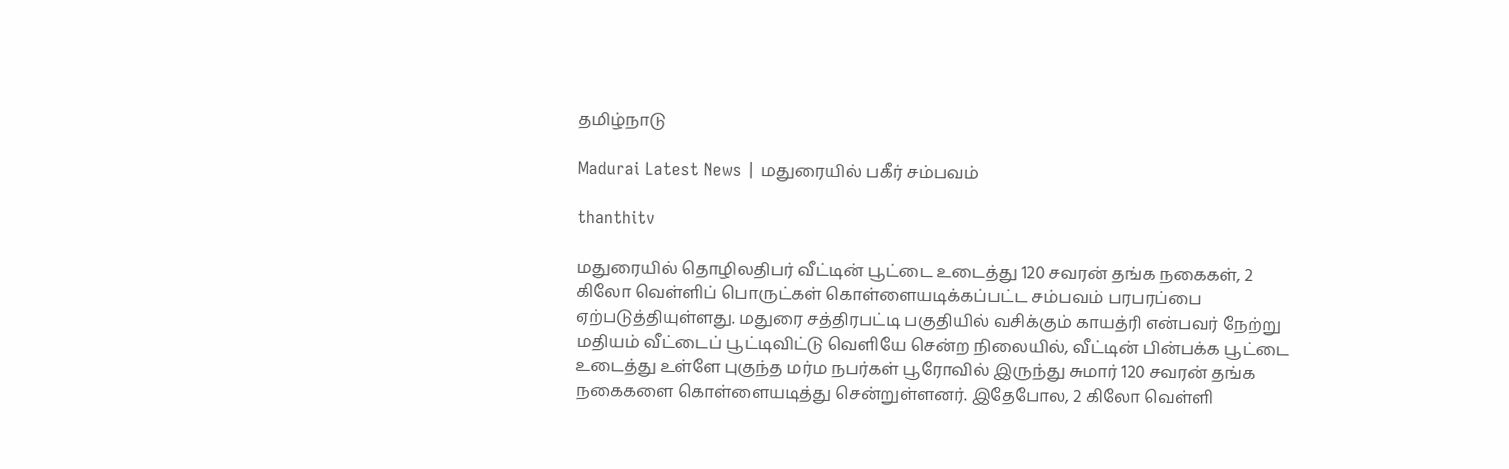தமிழ்நாடு

Madurai Latest News | மதுரையில் பகீர் சம்பவம்

thanthitv

மதுரையில் தொழிலதிபர் வீட்டின் பூட்டை உடைத்து 120 சவரன் தங்க நகைகள், 2 கிலோ வெள்ளிப் பொருட்கள் கொள்ளையடிக்கப்பட்ட சம்பவம் பரபரப்பை ஏற்படுத்தியுள்ளது. மதுரை சத்திரபட்டி பகுதியில் வசிக்கும் காயத்ரி என்பவர் நேற்று மதியம் வீட்டைப் பூட்டிவிட்டு வெளியே சென்ற நிலையில், வீட்டின் பின்பக்க பூட்டை உடைத்து உள்ளே புகுந்த மர்ம நபர்கள் பூரோவில் இருந்து சுமார் 120 சவரன் தங்க நகைகளை கொள்ளையடித்து சென்றுள்ளனர். இதேபோல, 2 கிலோ வெள்ளி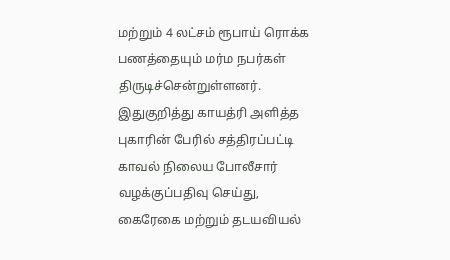மற்றும் 4 லட்சம் ரூபாய் ரொக்க பணத்தையும் மர்ம நபர்கள் திருடிச்சென்றுள்ளனர். இதுகுறித்து காயத்ரி அளித்த புகாரின் பேரில் சத்திரப்பட்டி காவல் நிலைய போலீசார் வழக்குப்பதிவு செய்து, கைரேகை மற்றும் தடயவியல்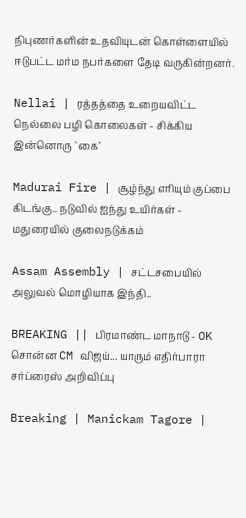நிபுணர்களின் உதவியுடன் கொள்ளையில் ஈடுபட்ட மர்ம நபர்களை தேடி வருகின்றனர்.

Nellai | ரத்தத்தை உறையவிட்ட நெல்லை பழி கொலைகள் - சிக்கிய இன்னொரு `கை’

Madurai Fire | சூழ்ந்து எரியும் குப்பை கிடங்கு.. நடுவில் ஐந்து உயிர்கள் - மதுரையில் குலைநடுக்கம்

Assam Assembly | சட்டசபையில் அலுவல் மொழியாக இந்தி..

BREAKING || பிரமாண்ட மாநாடு - OK சொன்ன CM விஜய்... யாரும் எதிர்பாரா சர்ப்ரைஸ் அறிவிப்பு

Breaking | Manickam Tagore |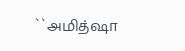``அமித்ஷா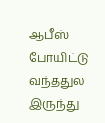ஆபீஸ் போயிட்டு வந்ததுல இருந்து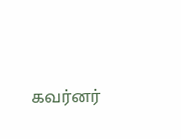கவர்னர்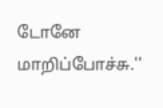டோனே மாறிப்போச்சு.''